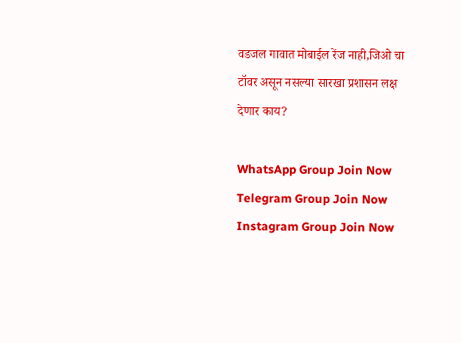वडजल गावात मोबाईल रेंज नाही,जिओ चा टॉवर असून नसल्या सारखा प्रशासन लक्ष देणार काय?

WhatsApp Group Join Now
Telegram Group Join Now
Instagram Group Join Now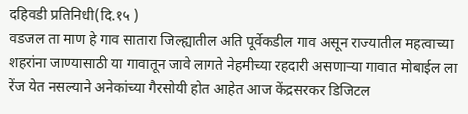दहिवडी प्रतिनिधी(दि.१५ )
वडजल ता माण हे गाव सातारा जिल्ह्यातील अति पूर्वेकडील गाव असून राज्यातील महत्वाच्या शहरांना जाण्यासाठी या गावातून जावे लागते नेहमीच्या रहदारी असणाऱ्या गावात मोबाईल ला रेंज येत नसल्याने अनेकांच्या गैरसोयी होत आहेत आज केंद्रसरकर डिजिटल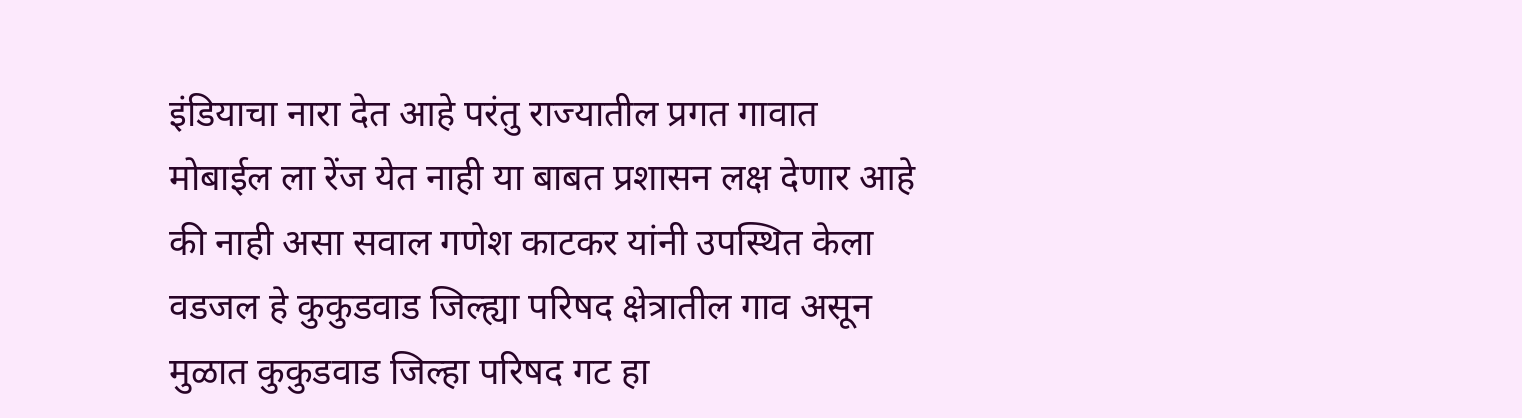इंडियाचा नारा देत आहे परंतु राज्यातील प्रगत गावात मोबाईल ला रेंज येत नाही या बाबत प्रशासन लक्ष देणार आहे की नाही असा सवाल गणेश काटकर यांनी उपस्थित केला वडजल हे कुकुडवाड जिल्ह्या परिषद क्षेत्रातील गाव असून मुळात कुकुडवाड जिल्हा परिषद गट हा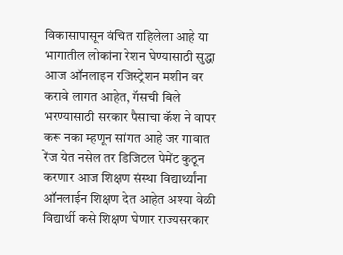विकासापासून वंचित राहिलेला आहे या भागातील लोकांना रेशन घेण्यासाठी सुद्धा आज ऑनलाइन रजिस्ट्रेशन मशीन वर करावे लागत आहेत, गॅसची बिले भरण्यासाठी सरकार पैसाचा कॅश ने वापर करू नका म्हणून सांगत आहे जर गावात रेंज येत नसेल तर डिजिटल पेमेंट कुठून करणार आज शिक्षण संस्था विद्यार्थ्यांना ऑनलाईन शिक्षण देत आहेत अश्या वेळी विद्यार्थी कसे शिक्षण घेणार राज्यसरकार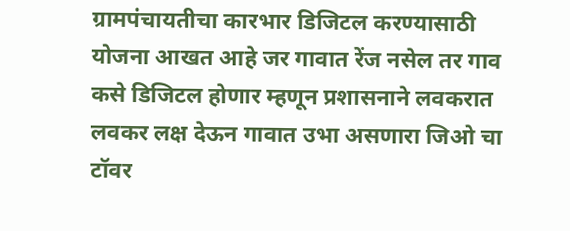ग्रामपंचायतीचा कारभार डिजिटल करण्यासाठी योजना आखत आहे जर गावात रेंज नसेल तर गाव कसे डिजिटल होणार म्हणून प्रशासनाने लवकरात लवकर लक्ष देऊन गावात उभा असणारा जिओ चा टॉवर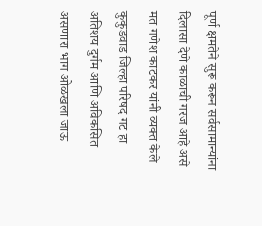पूर्ण क्षमतेने सुरू करून सर्वसामान्यांना दिलासा देणे काळाची गरज आहे असे मत गणेश काटकर यांनी व्यक्त केले
कुकुडवाड जिल्हा परिषद गट हा अतिशय दुर्गम आणि अविकसित असणारा भाग ओळखला जाऊ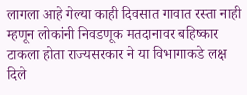लागला आहे गेल्या काही दिवसात गावात रस्ता नाही म्हणून लोकांनी निवडणूक मतदानावर बहिष्कार टाकला होता राज्यसरकार ने या विभागाकडे लक्ष दिले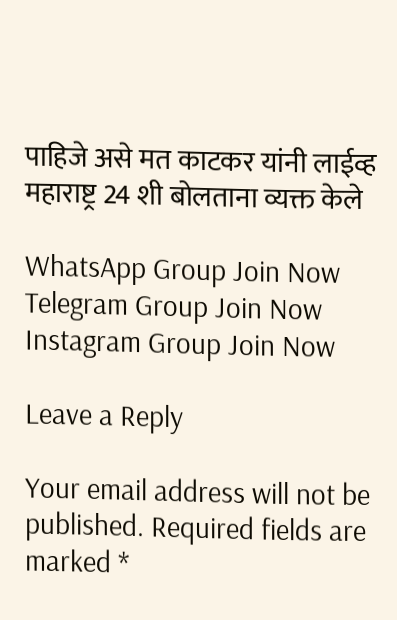पाहिजे असे मत काटकर यांनी लाईव्ह महाराष्ट्र 24 शी बोलताना व्यक्त केले

WhatsApp Group Join Now
Telegram Group Join Now
Instagram Group Join Now

Leave a Reply

Your email address will not be published. Required fields are marked *